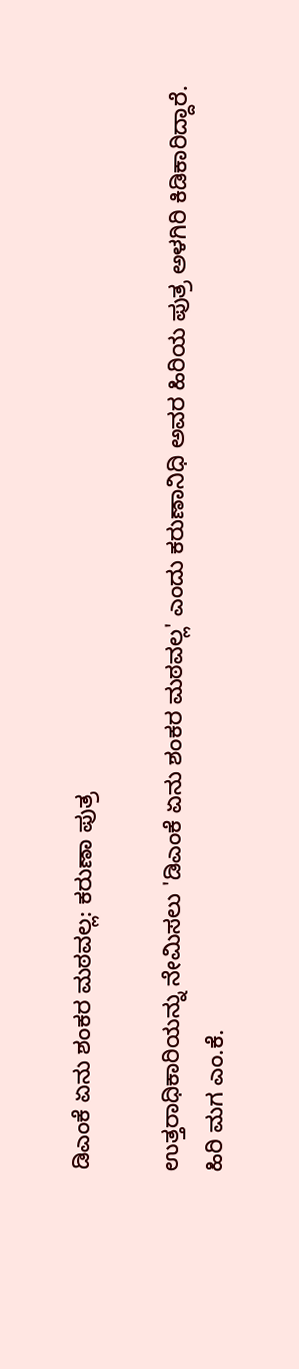ಡಿಎಂಕೆ ಏನು ಶಂಕರ ಮಠವಲ್ಲ: ಕರುಣಾ ಪುತ್ರ

ಉತ್ತರಾಧಿಕಾರಿಯನ್ನು ನೇಮಿಸಲು 'ಡಿಎಂಕೆ ಏನು ಶಂಕರ ಮಠವಲ್ಲ' ಎಂದು ಕರುಣಾನಿಧಿ ಅವರ ಹಿರಿಯ ಪುತ್ರ ಅಳಗಿರಿ ಕಿಡಿಕಾರಿದ್ದಾರೆ.
ಹಿರಿ ಮಗ ಎಂ.ಕೆ.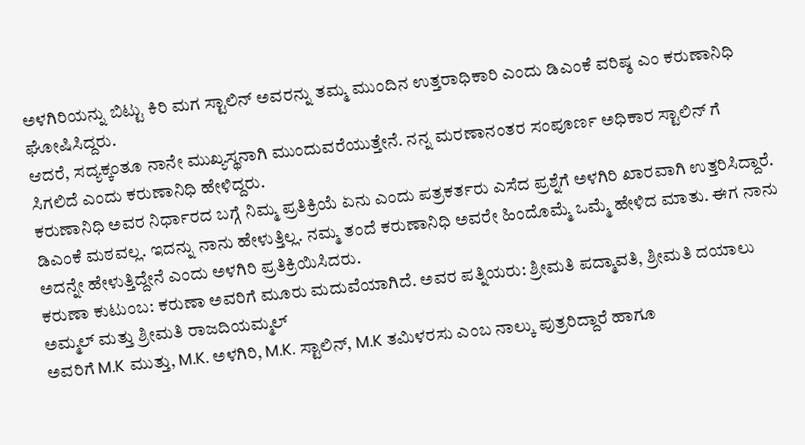ಅಳಗಿರಿಯನ್ನು ಬಿಟ್ಟು ಕಿರಿ ಮಗ ಸ್ಟಾಲಿನ್ ಅವರನ್ನು ತಮ್ಮ ಮುಂದಿನ ಉತ್ತರಾಧಿಕಾರಿ ಎಂದು ಡಿಎಂಕೆ ವರಿಷ್ಠ ಎಂ ಕರುಣಾನಿಧಿ ಘೋಷಿಸಿದ್ದರು.
ಆದರೆ, ಸದ್ಯಕ್ಕಂತೂ ನಾನೇ ಮುಖ್ಯಸ್ಥನಾಗಿ ಮುಂದುವರೆಯುತ್ತೇನೆ. ನನ್ನ ಮರಣಾನಂತರ ಸಂಪೂರ್ಣ ಅಧಿಕಾರ ಸ್ಟಾಲಿನ್ ಗೆ ಸಿಗಲಿದೆ ಎಂದು ಕರುಣಾನಿಧಿ ಹೇಳಿದ್ದರು.
ಕರುಣಾನಿಧಿ ಅವರ ನಿರ್ಧಾರದ ಬಗ್ಗೆ ನಿಮ್ಮ ಪ್ರತಿಕ್ರಿಯೆ ಏನು ಎಂದು ಪತ್ರಕರ್ತರು ಎಸೆದ ಪ್ರಶ್ನೆಗೆ ಅಳಗಿರಿ ಖಾರವಾಗಿ ಉತ್ತರಿಸಿದ್ದಾರೆ.
ಡಿಎಂಕೆ ಮಠವಲ್ಲ. ಇದನ್ನು ನಾನು ಹೇಳುತ್ತಿಲ್ಲ. ನಮ್ಮ ತಂದೆ ಕರುಣಾನಿಧಿ ಅವರೇ ಹಿಂದೊಮ್ಮೆ ಒಮ್ಮೆ ಹೇಳಿದ ಮಾತು. ಈಗ ನಾನು ಅದನ್ನೇ ಹೇಳುತ್ತಿದ್ದೇನೆ ಎಂದು ಅಳಗಿರಿ ಪ್ರತಿಕ್ರಿಯಿಸಿದರು.
ಕರುಣಾ ಕುಟುಂಬ: ಕರುಣಾ ಅವರಿಗೆ ಮೂರು ಮದುವೆಯಾಗಿದೆ. ಅವರ ಪತ್ನಿಯರು: ಶ್ರೀಮತಿ ಪದ್ಮಾವತಿ, ಶ್ರೀಮತಿ ದಯಾಲು ಅಮ್ಮಲ್ ಮತ್ತು ಶ್ರೀಮತಿ ರಾಜದಿಯಮ್ಮಲ್
ಅವರಿಗೆ M.K ಮುತ್ತು, M.K. ಅಳಗಿರಿ, M.K. ಸ್ಟಾಲಿನ್, M.K ತಮಿಳರಸು ಎಂಬ ನಾಲ್ಕು ಪುತ್ರರಿದ್ದಾರೆ ಹಾಗೂ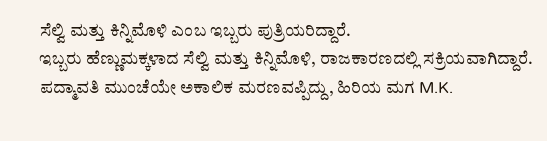ಸೆಲ್ವಿ ಮತ್ತು ಕಿನ್ನಿಮೊಳಿ ಎಂಬ ಇಬ್ಬರು ಪುತ್ರಿಯರಿದ್ದಾರೆ.
ಇಬ್ಬರು ಹೆಣ್ಣುಮಕ್ಕಳಾದ ಸೆಲ್ವಿ ಮತ್ತು ಕಿನ್ನಿಮೊಳಿ, ರಾಜಕಾರಣದಲ್ಲಿ ಸಕ್ರಿಯವಾಗಿದ್ದಾರೆ.
ಪದ್ಮಾವತಿ ಮುಂಚೆಯೇ ಅಕಾಲಿಕ ಮರಣವಪ್ಪಿದ್ದು, ಹಿರಿಯ ಮಗ M.K.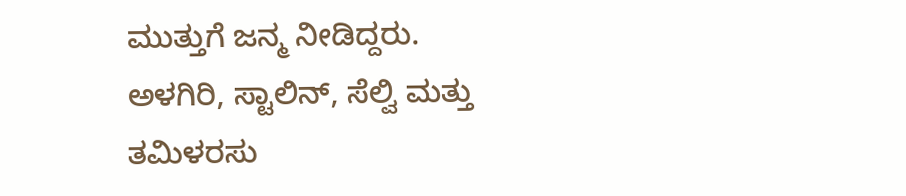ಮುತ್ತುಗೆ ಜನ್ಮ ನೀಡಿದ್ದರು. ಅಳಗಿರಿ, ಸ್ಟಾಲಿನ್, ಸೆಲ್ವಿ ಮತ್ತು ತಮಿಳರಸು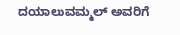ದಯಾಲುವಮ್ಮಲ್ ಅವರಿಗೆ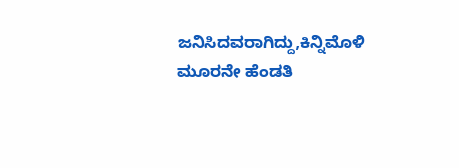ಜನಿಸಿದವರಾಗಿದ್ದು,ಕಿನ್ನಿಮೊಳಿ ಮೂರನೇ ಹೆಂಡತಿ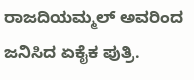ರಾಜದಿಯಮ್ಮಲ್ ಅವರಿಂದ ಜನಿಸಿದ ಏಕೈಕ ಪುತ್ರಿ.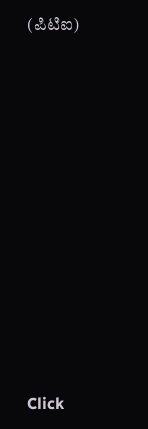(ಪಿಟಿಐ)












Click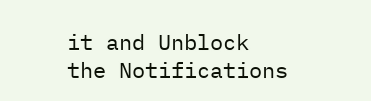it and Unblock the Notifications